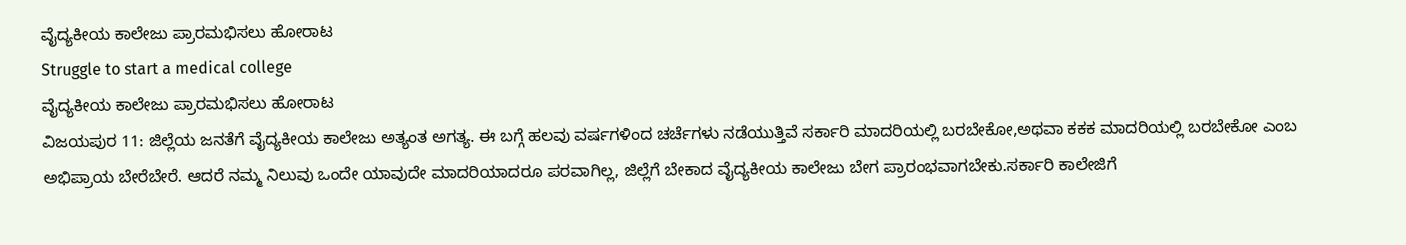ವೈದ್ಯಕೀಯ ಕಾಲೇಜು ಪ್ರಾರಮಭಿಸಲು ಹೋರಾಟ
Struggle to start a medical college
ವೈದ್ಯಕೀಯ ಕಾಲೇಜು ಪ್ರಾರಮಭಿಸಲು ಹೋರಾಟ
ವಿಜಯಪುರ 11: ಜಿಲ್ಲೆಯ ಜನತೆಗೆ ವೈದ್ಯಕೀಯ ಕಾಲೇಜು ಅತ್ಯಂತ ಅಗತ್ಯ. ಈ ಬಗ್ಗೆ ಹಲವು ವರ್ಷಗಳಿಂದ ಚರ್ಚೆಗಳು ನಡೆಯುತ್ತಿವೆ ಸರ್ಕಾರಿ ಮಾದರಿಯಲ್ಲಿ ಬರಬೇಕೋ,ಅಥವಾ ಕಕಕ ಮಾದರಿಯಲ್ಲಿ ಬರಬೇಕೋ ಎಂಬ ಅಭಿಪ್ರಾಯ ಬೇರೆಬೇರೆ. ಆದರೆ ನಮ್ಮ ನಿಲುವು ಒಂದೇ ಯಾವುದೇ ಮಾದರಿಯಾದರೂ ಪರವಾಗಿಲ್ಲ, ಜಿಲ್ಲೆಗೆ ಬೇಕಾದ ವೈದ್ಯಕೀಯ ಕಾಲೇಜು ಬೇಗ ಪ್ರಾರಂಭವಾಗಬೇಕು.ಸರ್ಕಾರಿ ಕಾಲೇಜಿಗೆ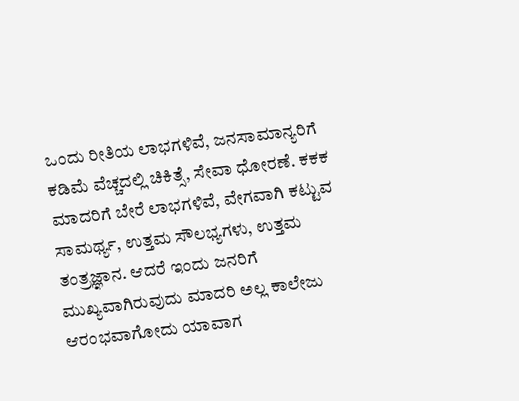ಒಂದು ರೀತಿಯ ಲಾಭಗಳಿವೆ, ಜನಸಾಮಾನ್ಯರಿಗೆ ಕಡಿಮೆ ವೆಚ್ಚದಲ್ಲಿ ಚಿಕಿತ್ಸೆ, ಸೇವಾ ಧೋರಣೆ. ಕಕಕ ಮಾದರಿಗೆ ಬೇರೆ ಲಾಭಗಳಿವೆ, ವೇಗವಾಗಿ ಕಟ್ಟುವ ಸಾಮರ್ಥ್ಯ, ಉತ್ತಮ ಸೌಲಭ್ಯಗಳು, ಉತ್ತಮ ತಂತ್ರಜ್ಞಾನ. ಆದರೆ ಇಂದು ಜನರಿಗೆ ಮುಖ್ಯವಾಗಿರುವುದು ಮಾದರಿ ಅಲ್ಲ ಕಾಲೇಜು ಆರಂಭವಾಗೋದು ಯಾವಾಗ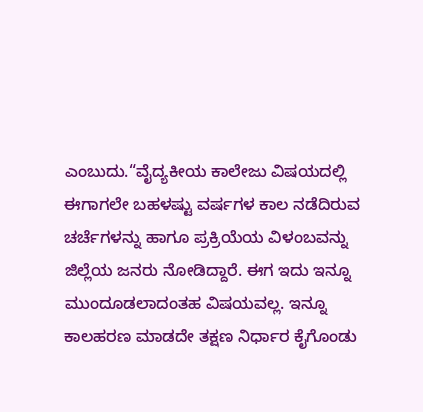ಎಂಬುದು.“ವೈದ್ಯಕೀಯ ಕಾಲೇಜು ವಿಷಯದಲ್ಲಿ ಈಗಾಗಲೇ ಬಹಳಷ್ಟು ವರ್ಷಗಳ ಕಾಲ ನಡೆದಿರುವ ಚರ್ಚೆಗಳನ್ನು ಹಾಗೂ ಪ್ರಕ್ರಿಯೆಯ ವಿಳಂಬವನ್ನು ಜಿಲ್ಲೆಯ ಜನರು ನೋಡಿದ್ದಾರೆ. ಈಗ ಇದು ಇನ್ನೂ ಮುಂದೂಡಲಾದಂತಹ ವಿಷಯವಲ್ಲ. ಇನ್ನೂ ಕಾಲಹರಣ ಮಾಡದೇ ತಕ್ಷಣ ನಿರ್ಧಾರ ಕೈಗೊಂಡು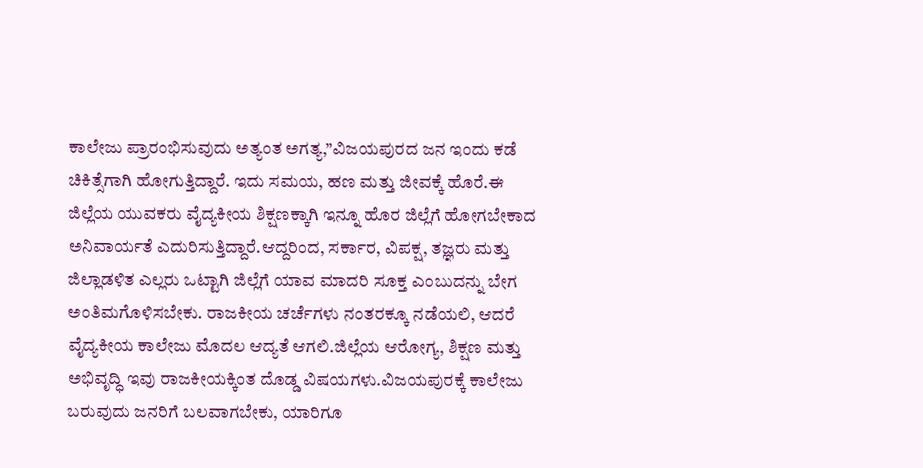ಕಾಲೇಜು ಪ್ರಾರಂಭಿಸುವುದು ಅತ್ಯಂತ ಅಗತ್ಯ,”ವಿಜಯಪುರದ ಜನ ಇಂದು ಕಡೆ ಚಿಕಿತ್ಸೆಗಾಗಿ ಹೋಗುತ್ತಿದ್ದಾರೆ. ಇದು ಸಮಯ, ಹಣ ಮತ್ತು ಜೀವಕ್ಕೆ ಹೊರೆ.ಈ ಜಿಲ್ಲೆಯ ಯುವಕರು ವೈದ್ಯಕೀಯ ಶಿಕ್ಷಣಕ್ಕಾಗಿ ಇನ್ನೂ ಹೊರ ಜಿಲ್ಲೆಗೆ ಹೋಗಬೇಕಾದ ಅನಿವಾರ್ಯತೆ ಎದುರಿಸುತ್ತಿದ್ದಾರೆ.ಆದ್ದರಿಂದ, ಸರ್ಕಾರ, ವಿಪಕ್ಷ, ತಜ್ಞರು ಮತ್ತು ಜಿಲ್ಲಾಡಳಿತ ಎಲ್ಲರು ಒಟ್ಟಾಗಿ ಜಿಲ್ಲೆಗೆ ಯಾವ ಮಾದರಿ ಸೂಕ್ತ ಎಂಬುದನ್ನು ಬೇಗ ಅಂತಿಮಗೊಳಿಸಬೇಕು. ರಾಜಕೀಯ ಚರ್ಚೆಗಳು ನಂತರಕ್ಕೂ ನಡೆಯಲಿ, ಆದರೆ ವೈದ್ಯಕೀಯ ಕಾಲೇಜು ಮೊದಲ ಆದ್ಯತೆ ಆಗಲಿ.ಜಿಲ್ಲೆಯ ಆರೋಗ್ಯ, ಶಿಕ್ಷಣ ಮತ್ತು ಅಭಿವೃದ್ಧಿ ಇವು ರಾಜಕೀಯಕ್ಕಿಂತ ದೊಡ್ಡ ವಿಷಯಗಳು.ವಿಜಯಪುರಕ್ಕೆ ಕಾಲೇಜು ಬರುವುದು ಜನರಿಗೆ ಬಲವಾಗಬೇಕು, ಯಾರಿಗೂ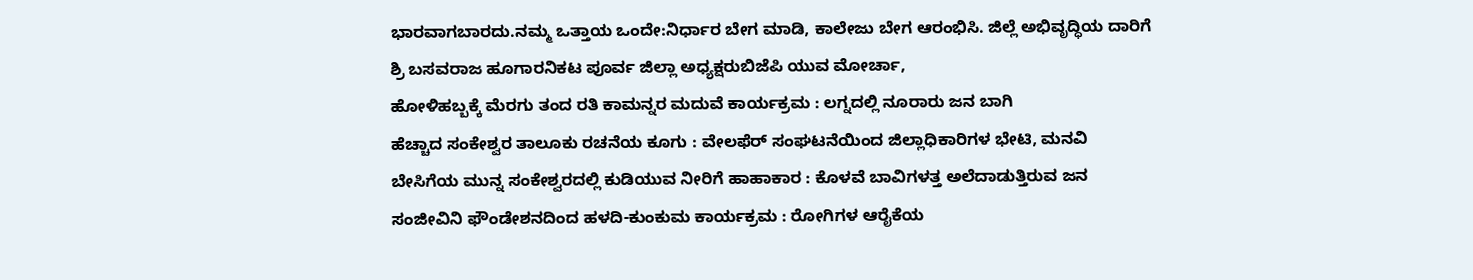ಭಾರವಾಗಬಾರದು.ನಮ್ಮ ಒತ್ತಾಯ ಒಂದೇ:ನಿರ್ಧಾರ ಬೇಗ ಮಾಡಿ, ಕಾಲೇಜು ಬೇಗ ಆರಂಭಿಸಿ. ಜಿಲ್ಲೆ ಅಭಿವೃದ್ಧಿಯ ದಾರಿಗೆ ಶ್ರಿ ಬಸವರಾಜ ಹೂಗಾರನಿಕಟ ಪೂರ್ವ ಜಿಲ್ಲಾ ಅಧ್ಯಕ್ಷರುಬಿಜೆಪಿ ಯುವ ಮೋರ್ಚಾ,
ಹೋಳಿಹಬ್ಬಕ್ಕೆ ಮೆರಗು ತಂದ ರತಿ ಕಾಮನ್ನರ ಮದುವೆ ಕಾರ್ಯಕ್ರಮ : ಲಗ್ನದಲ್ಲಿ ನೂರಾರು ಜನ ಬಾಗಿ
ಹೆಚ್ಚಾದ ಸಂಕೇಶ್ವರ ತಾಲೂಕು ರಚನೆಯ ಕೂಗು : ವೇಲಫೆರ್ ಸಂಘಟನೆಯಿಂದ ಜಿಲ್ಲಾಧಿಕಾರಿಗಳ ಭೇಟಿ, ಮನವಿ
ಬೇಸಿಗೆಯ ಮುನ್ನ ಸಂಕೇಶ್ವರದಲ್ಲಿ ಕುಡಿಯುವ ನೀರಿಗೆ ಹಾಹಾಕಾರ : ಕೊಳವೆ ಬಾವಿಗಳತ್ತ ಅಲೆದಾಡುತ್ತಿರುವ ಜನ
ಸಂಜೀವಿನಿ ಫೌಂಡೇಶನದಿಂದ ಹಳದಿ-ಕುಂಕುಮ ಕಾರ್ಯಕ್ರಮ : ರೋಗಿಗಳ ಆರೈಕೆಯ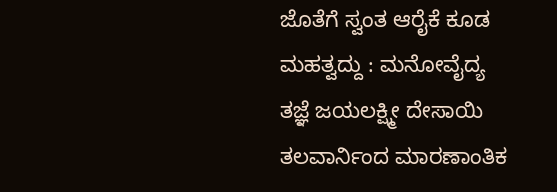ಜೊತೆಗೆ ಸ್ವಂತ ಆರೈಕೆ ಕೂಡ ಮಹತ್ವದ್ದು : ಮನೋವೈದ್ಯ ತಜ್ಞೆ ಜಯಲಕ್ಷ್ಮೀ ದೇಸಾಯಿ
ತಲವಾರ್ನಿಂದ ಮಾರಣಾಂತಿಕ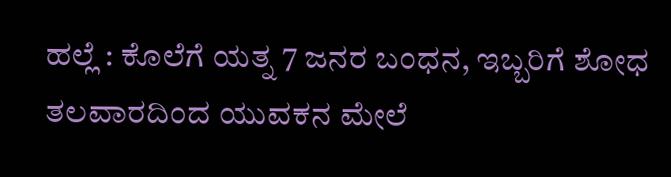ಹಲ್ಲೆ : ಕೊಲೆಗೆ ಯತ್ನ 7 ಜನರ ಬಂಧನ, ಇಬ್ಬರಿಗೆ ಶೋಧ
ತಲವಾರದಿಂದ ಯುವಕನ ಮೇಲೆ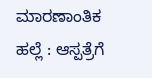ಮಾರಣಾಂತಿಕ ಹಲ್ಲೆ : ಆಸ್ಪತ್ರೆಗೆ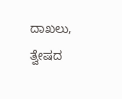ದಾಖಲು, ತ್ವೇಷದ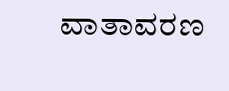ವಾತಾವರಣ